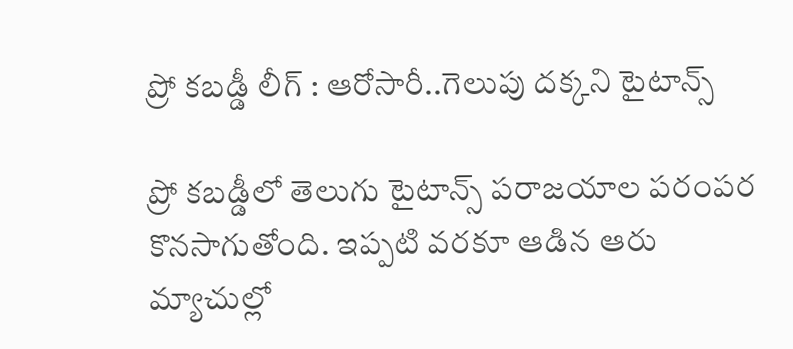ప్రో కబడ్డీ లీగ్ : ఆరోసారీ..గెలుపు దక్కని టైటాన్స్

ప్రో కబడ్డీలో తెలుగు టైటాన్స్ పరాజయాల పరంపర కొనసాగుతోంది. ఇప్పటి వరకూ ఆడిన ఆరు మ్యాచుల్లో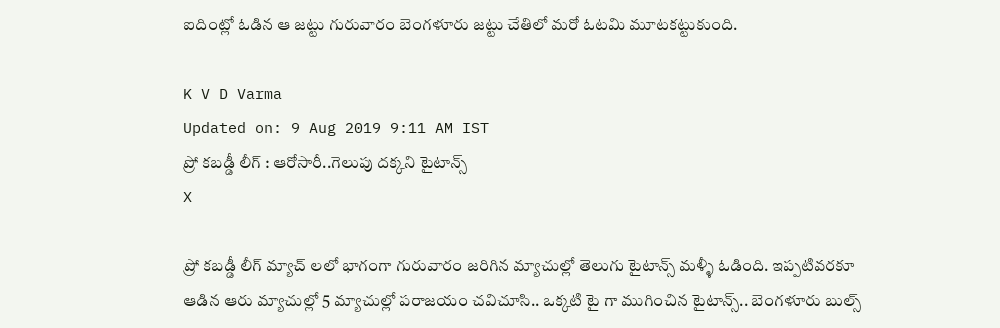ఐదింట్లో ఓడిన ఆ జట్టు గురువారం బెంగళూరు జట్టు చేతిలో మరో ఓటమి మూటకట్టుకుంది.

K V D Varma
Updated on: 9 Aug 2019 9:11 AM IST
ప్రో కబడ్డీ లీగ్ : ఆరోసారీ..గెలుపు దక్కని టైటాన్స్
X

ప్రో కబడ్డీ లీగ్ మ్యాచ్ లలో భాగంగా గురువారం జరిగిన మ్యాచుల్లో తెలుగు టైటాన్స్ మళ్ళీ ఓడింది. ఇప్పటివరకూ ఆడిన ఆరు మ్యాచుల్లో 5 మ్యాచుల్లో పరాజయం చవిచూసి.. ఒక్కటి టై గా ముగించిన టైటాన్స్.. బెంగళూరు బుల్స్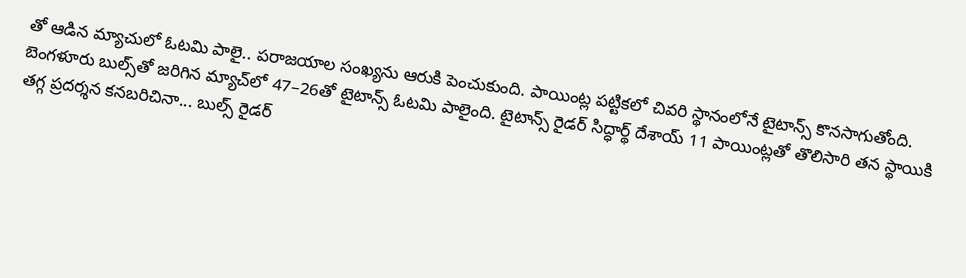తో ఆడిన మ్యాచులో ఓటమి పాలై.. పరాజయాల సంఖ్యను ఆరుకి పెంచుకుంది. పాయింట్ల పట్టికలో చివరి స్థానంలోనే టైటాన్స్ కొనసాగుతోంది. బెంగళూరు బుల్స్‌తో జరిగిన మ్యాచ్‌లో 47–26తో టైటాన్స్‌ ఓటమి పాలైంది. టైటాన్స్‌ రైడర్‌ సిద్ధార్థ్‌ దేశాయ్‌ 11 పాయింట్లతో తొలిసారి తన స్థాయికి తగ్గ ప్రదర్శన కనబరిచినా... బుల్స్‌ రైడర్‌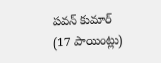పవన్‌ కుమార్‌ (17 పాయింట్లు)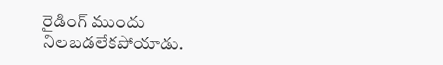రైడింగ్‌ ముందు నిలబడలేకపోయాడు.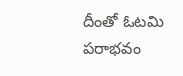దీంతో ఓటమి పరాభవం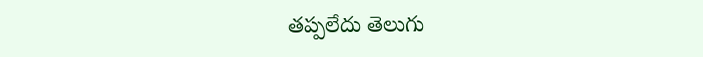తప్పలేదు తెలుగు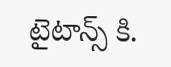టైటాన్స్ కి.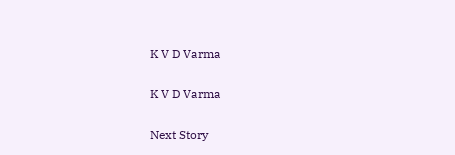K V D Varma

K V D Varma

Next Story